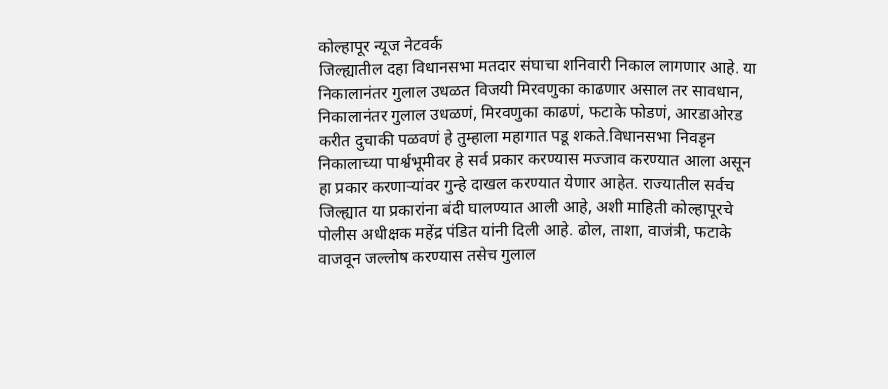कोल्हापूर न्यूज नेटवर्क
जिल्ह्यातील दहा विधानसभा मतदार संघाचा शनिवारी निकाल लागणार आहे. या निकालानंतर गुलाल उधळत विजयी मिरवणुका काढणार असाल तर सावधान, निकालानंतर गुलाल उधळणं, मिरवणुका काढणं, फटाके फोडणं, आरडाओरड करीत दुचाकी पळवणं हे तुम्हाला महागात पडू शकते.विधानसभा निवडृन निकालाच्या पार्श्वभूमीवर हे सर्व प्रकार करण्यास मज्जाव करण्यात आला असून हा प्रकार करणाऱ्यांवर गुन्हे दाखल करण्यात येणार आहेत. राज्यातील सर्वच जिल्ह्यात या प्रकारांना बंदी घालण्यात आली आहे, अशी माहिती कोल्हापूरचे पोलीस अधीक्षक महेंद्र पंडित यांनी दिली आहे. ढोल, ताशा, वाजंत्री, फटाके वाजवून जल्लोष करण्यास तसेच गुलाल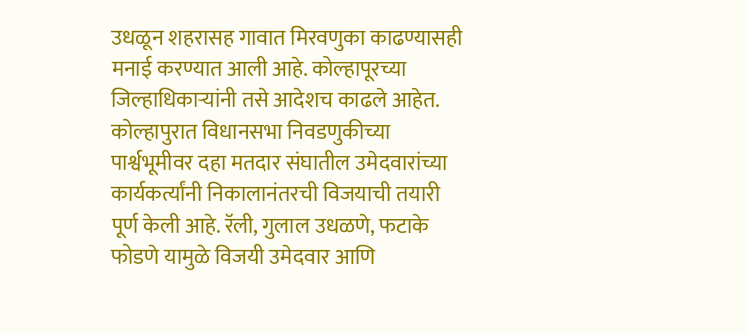उधळून शहरासह गावात मिरवणुका काढण्यासही मनाई करण्यात आली आहे. कोल्हापूरच्या जिल्हाधिकाऱ्यांनी तसे आदेशच काढले आहेत.
कोल्हापुरात विधानसभा निवडणुकीच्या पार्श्वभूमीवर दहा मतदार संघातील उमेदवारांच्या कार्यकर्त्यांनी निकालानंतरची विजयाची तयारी पूर्ण केली आहे. रॅली, गुलाल उधळणे, फटाके फोडणे यामुळे विजयी उमेदवार आणि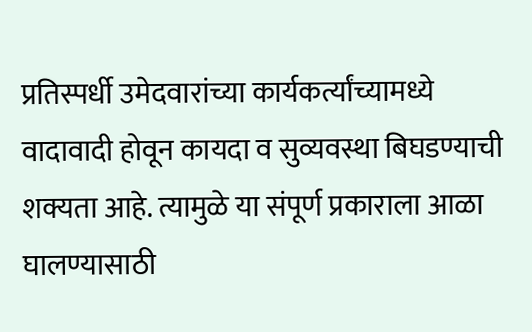प्रतिस्पर्धी उमेदवारांच्या कार्यकर्त्यांच्यामध्ये वादावादी होवून कायदा व सुव्यवस्था बिघडण्याची शक्यता आहे. त्यामुळे या संपूर्ण प्रकाराला आळा घालण्यासाठी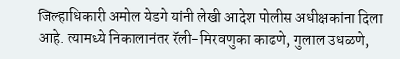जिल्हाधिकारी अमोल येडगे यांनी लेखी आदेश पोलीस अधीक्षकांना दिला आहे. त्यामध्ये निकालानंतर रॅली-मिरवणुका काढणे, गुलाल उधळणे,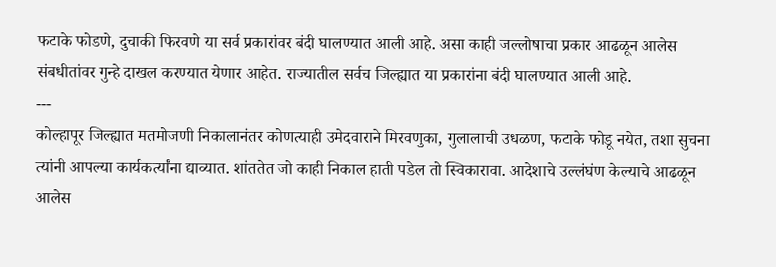फटाके फोडणे, दुचाकी फिरवणे या सर्व प्रकारांवर बंदी घालण्यात आली आहे. असा काही जल्लोषाचा प्रकार आढळून आलेस संबधीतांवर गुन्हे दाखल करण्यात येणार आहेत. राज्यातील सर्वच जिल्ह्यात या प्रकारांना बंदी घालण्यात आली आहे.
---
कोल्हापूर जिल्ह्यात मतमोजणी निकालानंतर कोणत्याही उमेदवाराने मिरवणुका, गुलालाची उधळण, फटाके फोडू नयेत, तशा सुचना त्यांनी आपल्या कार्यकर्त्यांना द्याव्यात. शांततेत जो काही निकाल हाती पडेल तो स्विकारावा. आदेशाचे उल्लंघंण केल्याचे आढळून आलेस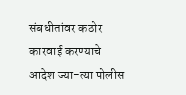संबधीतांवर कठोर कारवाई करण्याचे आदेश ज्या-त्या पोलीस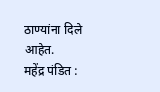ठाण्यांना दिले आहेत.
महेंद्र पंडित :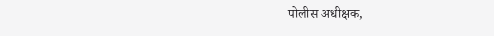पोलीस अधीक्षक,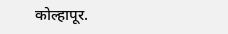कोल्हापूर.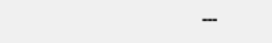---